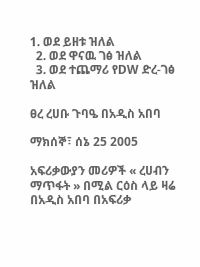1. ወደ ይዘቱ ዝለል
  2. ወደ ዋናዉ ገፅ ዝለል
  3. ወደ ተጨማሪ የDW ድረ-ገፅ ዝለል

ፀረ ረሀቡ ጉባዔ በአዲስ አበባ

ማክሰኞ፣ ሰኔ 25 2005

አፍሪቃውያን መሪዎች « ረሀብን ማጥፋት » በሚል ርዕስ ላይ ዛሬ በአዲስ አበባ በአፍሪቃ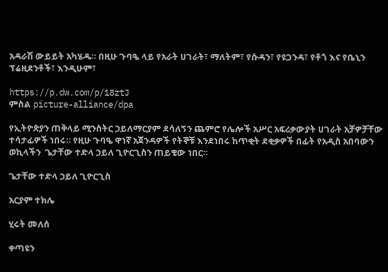አዳራሽ ውይይት አካሄዱ። በዚሁ ጉባዔ ላይ የአራት ሀገራት፣ ማለትም፣ የሱዳን፣ የዩጋንዳ፣ የቶጎ እና የቤኒን ፕሬዚደንቶች፣ እንዲሁም፣

https://p.dw.com/p/18ztJ
ምስል picture-alliance/dpa

የኢትዮጵያን ጠቅላይ ሚንስትር ኃይለማርያም ደሳለኝን ጨምሮ የሌሎች አሥር አፍሪቃውያት ሀገራት አቻዎቻቸው ተሳታፊዎች ነበሩ። የዚሁ ጉባዔ ዋነኛ አጀንዳዎች የትኞቹ እንደነበሩ ከጥቂት ደቂቃዎች በፊት የአዲስ አበባውን ወኪላችን  ጌታቸው ተድላ ኃይለ ጊዮርጊስን ጠይቄው ነበር።

ጌታቸው ተድላ ኃይለ ጊዮርጊስ

አርያም ተክሌ

ሂሩት መለሰ

ቀጣዩን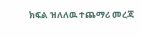ክፍል ዝለለዉ ተጨማሪ መረጃ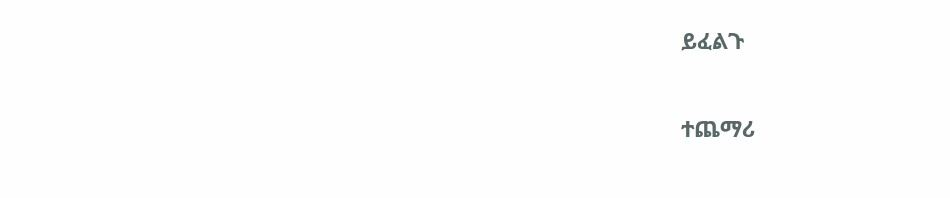ይፈልጉ

ተጨማሪ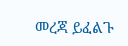መረጃ ይፈልጉ